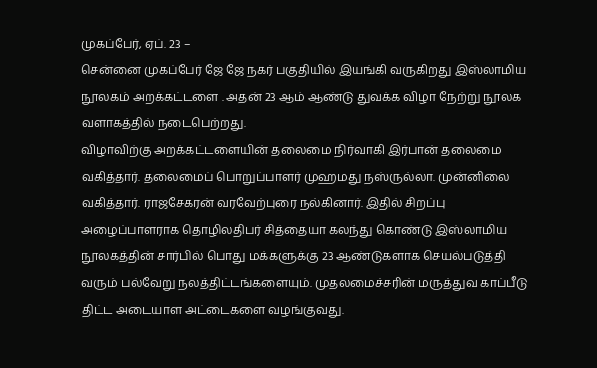முகப்பேர், ஏப். 23 –
சென்னை முகப்பேர் ஜே ஜே நகர் பகுதியில் இயங்கி வருகிறது இஸ்லாமிய நூலகம் அறக்கட்டளை . அதன் 23 ஆம் ஆண்டு துவக்க விழா நேற்று நூலக வளாகத்தில் நடைபெற்றது.
விழாவிற்கு அறக்கட்டளையின் தலைமை நிர்வாகி இர்பான் தலைமை வகித்தார். தலைமைப் பொறுப்பாளர் முஹமது நஸ்ருல்லா. முன்னிலை வகித்தார். ராஜசேகரன் வரவேற்புரை நல்கினார். இதில் சிறப்பு அழைப்பாளராக தொழிலதிபர் சித்தையா கலந்து கொண்டு இஸ்லாமிய நூலகத்தின் சார்பில் பொது மக்களுக்கு 23 ஆண்டுகளாக செயல்படுத்தி வரும் பல்வேறு நலத்திட்டங்களையும். முதலமைச்சரின் மருத்துவ காப்பீடு திட்ட அடையாள அட்டைகளை வழங்குவது.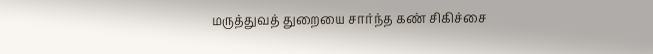மருத்துவத் துறையை சார்ந்த கண் சிகிச்சை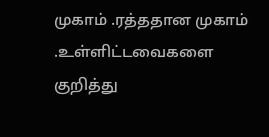முகாம் .ரத்ததான முகாம் .உள்ளிட்டவைகளை குறித்து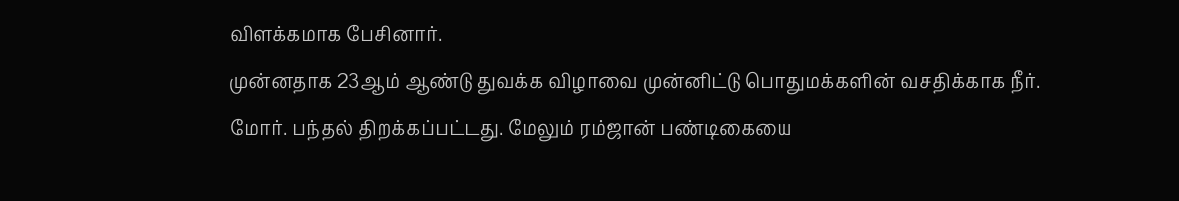விளக்கமாக பேசினார்.
முன்னதாக 23ஆம் ஆண்டு துவக்க விழாவை முன்னிட்டு பொதுமக்களின் வசதிக்காக நீர். மோர். பந்தல் திறக்கப்பட்டது. மேலும் ரம்ஜான் பண்டிகையை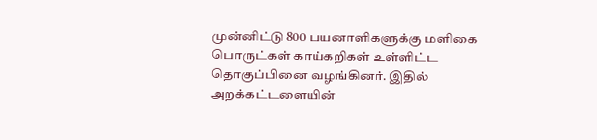முன்னிட்டு 800 பயனாளிகளுக்கு மளிகை பொருட்கள் காய்கறிகள் உள்ளிட்ட தொகுப்பினை வழங்கினர். இதில் அறக்கட்டளையின்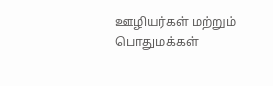ஊழியர்கள் மற்றும் பொதுமக்கள்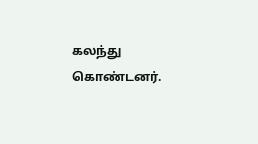கலந்து கொண்டனர்.